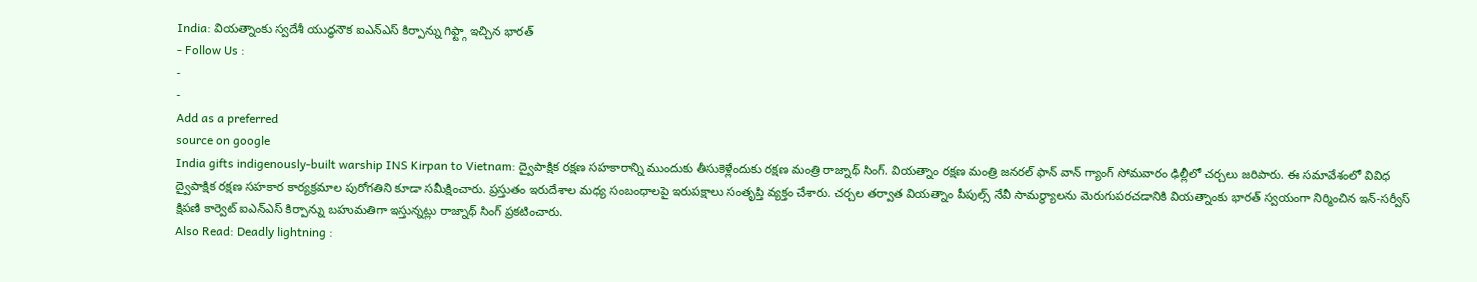India: వియత్నాంకు స్వదేశీ యుద్ధనౌక ఐఎన్ఎస్ కిర్పాన్ను గిఫ్ట్గా ఇచ్చిన భారత్
- Follow Us :
-
-
Add as a preferred
source on google
India gifts indigenously-built warship INS Kirpan to Vietnam: ద్వైపాక్షిక రక్షణ సహకారాన్ని ముందుకు తీసుకెళ్లేందుకు రక్షణ మంత్రి రాజ్నాథ్ సింగ్. వియత్నాం రక్షణ మంత్రి జనరల్ ఫాన్ వాన్ గ్యాంగ్ సోమవారం ఢిల్లీలో చర్చలు జరిపారు. ఈ సమావేశంలో వివిధ ద్వైపాక్షిక రక్షణ సహకార కార్యక్రమాల పురోగతిని కూడా సమీక్షించారు. ప్రస్తుతం ఇరుదేశాల మధ్య సంబంధాలపై ఇరుపక్షాలు సంతృప్తి వ్యక్తం చేశారు. చర్చల తర్వాత వియత్నాం పీపుల్స్ నేవీ సామర్థ్యాలను మెరుగుపరచడానికి వియత్నాంకు భారత్ స్వయంగా నిర్మించిన ఇన్-సర్వీస్ క్షిపణి కార్వెట్ ఐఎన్ఎస్ కిర్పాన్ను బహుమతిగా ఇస్తున్నట్లు రాజ్నాథ్ సింగ్ ప్రకటించారు.
Also Read: Deadly lightning :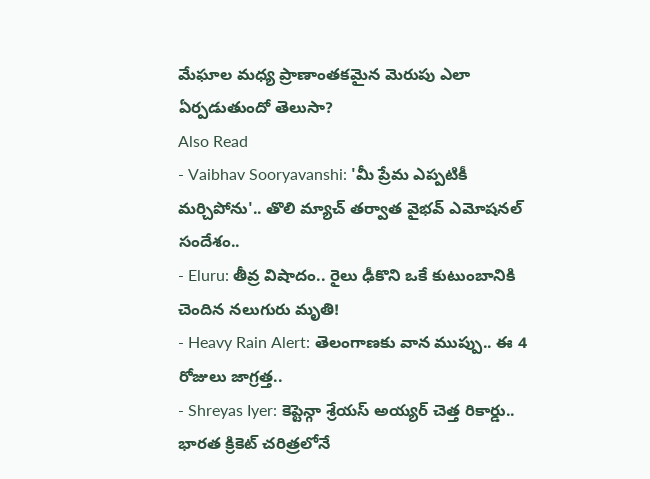మేఘాల మధ్య ప్రాణాంతకమైన మెరుపు ఎలా ఏర్పడుతుందో తెలుసా?
Also Read
- Vaibhav Sooryavanshi: 'మీ ప్రేమ ఎప్పటికీ మర్చిపోను'.. తొలి మ్యాచ్ తర్వాత వైభవ్ ఎమోషనల్ సందేశం..
- Eluru: తీవ్ర విషాదం.. రైలు ఢీకొని ఒకే కుటుంబానికి చెందిన నలుగురు మృతి!
- Heavy Rain Alert: తెలంగాణకు వాన ముప్పు.. ఈ 4 రోజులు జాగ్రత్త..
- Shreyas Iyer: కెప్టెన్గా శ్రేయస్ అయ్యర్ చెత్త రికార్డు.. భారత క్రికెట్ చరిత్రలోనే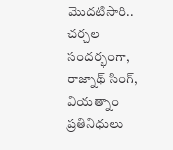మొదటిసారి..
చర్చల సందర్భంగా, రాజ్నాథ్ సింగ్, వియత్నాం ప్రతినిధులు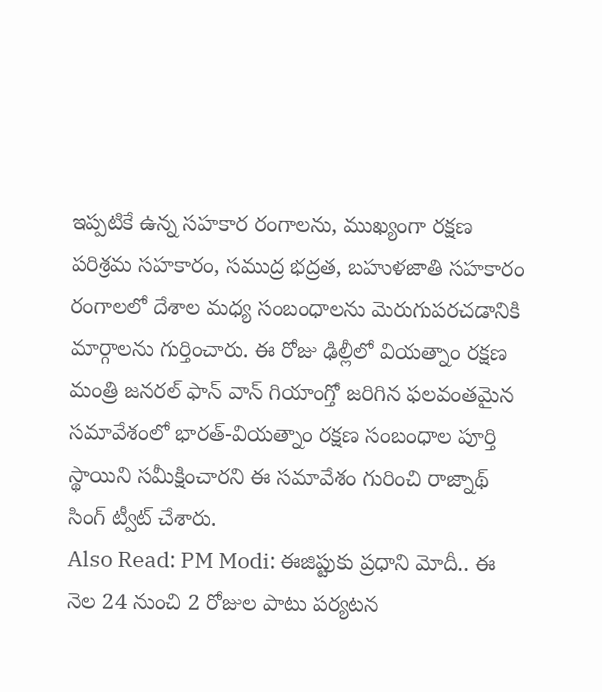ఇప్పటికే ఉన్న సహకార రంగాలను, ముఖ్యంగా రక్షణ పరిశ్రమ సహకారం, సముద్ర భద్రత, బహుళజాతి సహకారం రంగాలలో దేశాల మధ్య సంబంధాలను మెరుగుపరచడానికి మార్గాలను గుర్తించారు. ఈ రోజు ఢిల్లీలో వియత్నాం రక్షణ మంత్రి జనరల్ ఫాన్ వాన్ గియాంగ్తో జరిగిన ఫలవంతమైన సమావేశంలో భారత్-వియత్నాం రక్షణ సంబంధాల పూర్తి స్థాయిని సమీక్షించారని ఈ సమావేశం గురించి రాజ్నాథ్ సింగ్ ట్వీట్ చేశారు.
Also Read: PM Modi: ఈజిప్టుకు ప్రధాని మోదీ.. ఈ నెల 24 నుంచి 2 రోజుల పాటు పర్యటన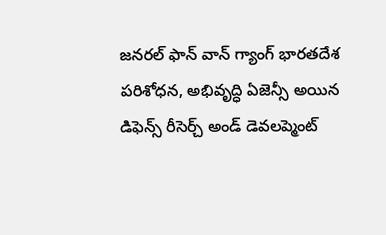జనరల్ ఫాన్ వాన్ గ్యాంగ్ భారతదేశ పరిశోధన, అభివృద్ధి ఏజెన్సీ అయిన డిఫెన్స్ రీసెర్చ్ అండ్ డెవలప్మెంట్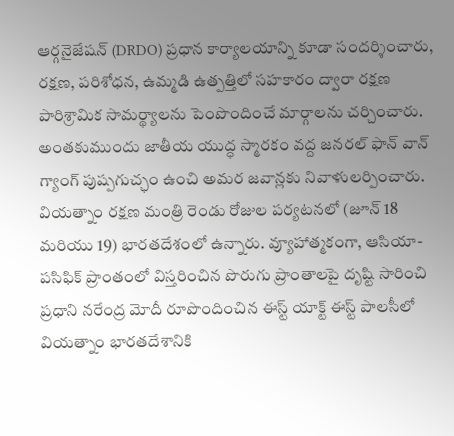ఆర్గనైజేషన్ (DRDO) ప్రధాన కార్యాలయాన్ని కూడా సందర్శించారు, రక్షణ, పరిశోధన, ఉమ్మడి ఉత్పత్తిలో సహకారం ద్వారా రక్షణ పారిశ్రామిక సామర్థ్యాలను పెంపొందించే మార్గాలను చర్చించారు. అంతకుముందు జాతీయ యుద్ధ స్మారకం వద్ద జనరల్ ఫాన్ వాన్ గ్యాంగ్ పుష్పగుచ్ఛం ఉంచి అమర జవాన్లకు నివాళులర్పించారు. వియత్నాం రక్షణ మంత్రి రెండు రోజుల పర్యటనలో (జూన్ 18 మరియు 19) భారతదేశంలో ఉన్నారు. వ్యూహాత్మకంగా, ఆసియా-పసిఫిక్ ప్రాంతంలో విస్తరించిన పొరుగు ప్రాంతాలపై దృష్టి సారించి ప్రధాని నరేంద్ర మోదీ రూపొందించిన ఈస్ట్ యాక్ట్ ఈస్ట్ పాలసీలో వియత్నాం భారతదేశానికి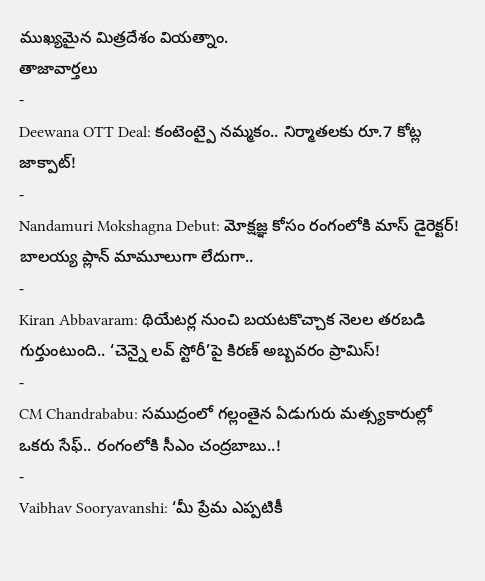ముఖ్యమైన మిత్రదేశం వియత్నాం.
తాజావార్తలు
-
Deewana OTT Deal: కంటెంట్పై నమ్మకం.. నిర్మాతలకు రూ.7 కోట్ల జాక్పాట్!
-
Nandamuri Mokshagna Debut: మోక్షజ్ఞ కోసం రంగంలోకి మాస్ డైరెక్టర్! బాలయ్య ప్లాన్ మామూలుగా లేదుగా..
-
Kiran Abbavaram: థియేటర్ల నుంచి బయటకొచ్చాక నెలల తరబడి గుర్తుంటుంది.. ‘చెన్నై లవ్ స్టోరీ’పై కిరణ్ అబ్బవరం ప్రామిస్!
-
CM Chandrababu: సముద్రంలో గల్లంతైన ఏడుగురు మత్స్యకారుల్లో ఒకరు సేఫ్.. రంగంలోకి సీఎం చంద్రబాబు..!
-
Vaibhav Sooryavanshi: ‘మీ ప్రేమ ఎప్పటికీ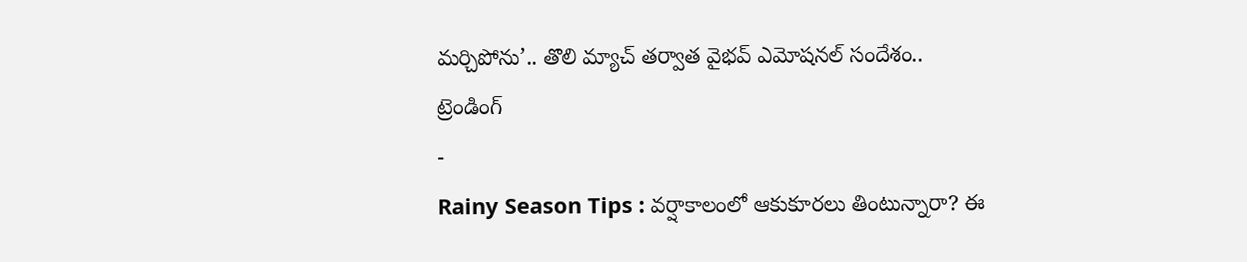మర్చిపోను’.. తొలి మ్యాచ్ తర్వాత వైభవ్ ఎమోషనల్ సందేశం..
ట్రెండింగ్
-
Rainy Season Tips : వర్షాకాలంలో ఆకుకూరలు తింటున్నారా? ఈ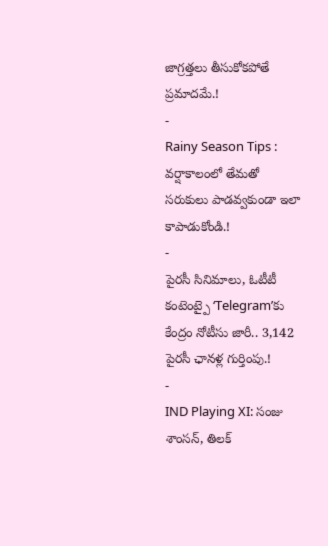జాగ్రత్తలు తీసుకోకపోతే ప్రమాదమే.!
-
Rainy Season Tips : వర్షాకాలంలో తేమతో సరుకులు పాడవ్వకుండా ఇలా కాపాడుకోండి.!
-
పైరసీ సినిమాలు, ఓటీటీ కంటెంట్పై ‘Telegram’కు కేంద్రం నోటీసు జారీ.. 3,142 పైరసీ ఛానళ్ల గుర్తింపు.!
-
IND Playing XI: సంజు శాంసన్, తిలక్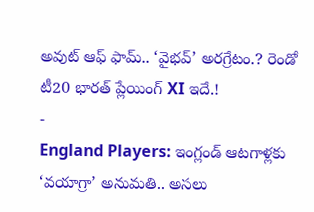అవుట్ ఆఫ్ ఫామ్.. ‘వైభవ్’ అరగ్రేటం.? రెండో టీ20 భారత్ ప్లేయింగ్ XI ఇదే.!
-
England Players: ఇంగ్లండ్ ఆటగాళ్లకు ‘వయాగ్రా’ అనుమతి.. అసలు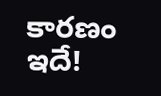కారణం ఇదే!